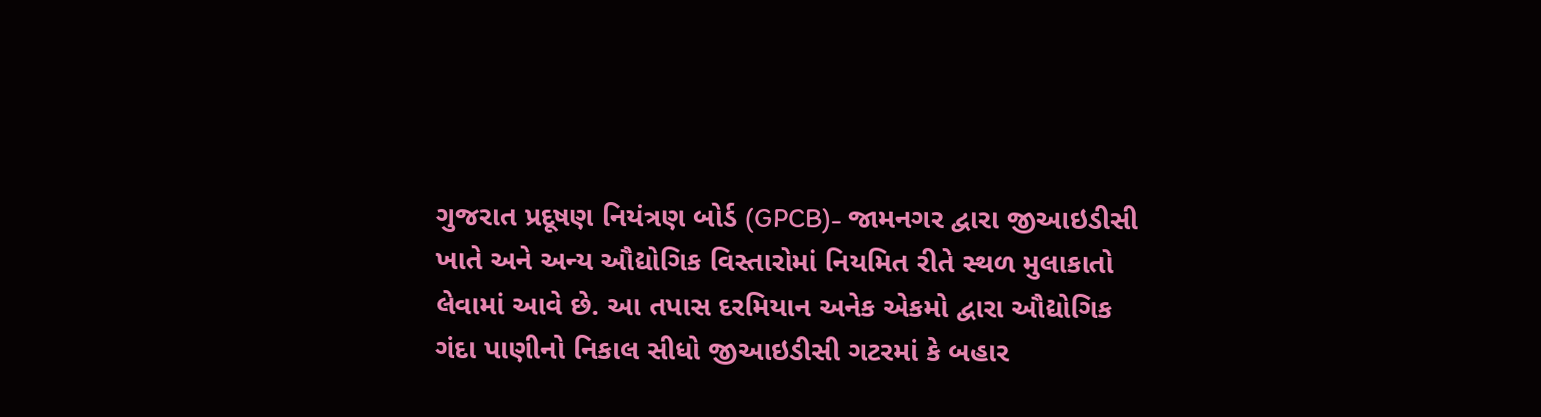ગુજરાત પ્રદૂષણ નિયંત્રણ બોર્ડ (GPCB)- જામનગર દ્વારા જીઆઇડીસી ખાતે અને અન્ય ઔદ્યોગિક વિસ્તારોમાં નિયમિત રીતે સ્થળ મુલાકાતો લેવામાં આવે છે. આ તપાસ દરમિયાન અનેક એકમો દ્વારા ઔદ્યોગિક ગંદા પાણીનો નિકાલ સીધો જીઆઇડીસી ગટરમાં કે બહાર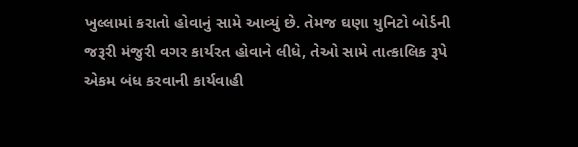ખુલ્લામાં કરાતો હોવાનું સામે આવ્યું છે. તેમજ ઘણા યુનિટો બોર્ડની જરૂરી મંજુરી વગર કાર્યરત હોવાને લીધે, તેઓ સામે તાત્કાલિક રૂપે એકમ બંધ કરવાની કાર્યવાહી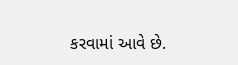કરવામાં આવે છે.